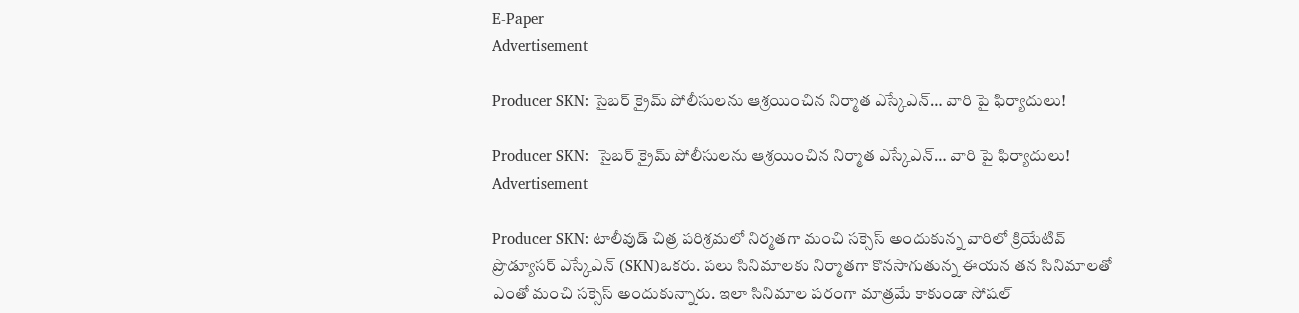E-Paper
Advertisement

Producer SKN: సైబర్ క్రైమ్ పోలీసులను ఆశ్రయించిన నిర్మాత ఎస్కేఎన్… వారి పై ఫిర్యాదులు!

Producer SKN:  సైబర్ క్రైమ్ పోలీసులను ఆశ్రయించిన నిర్మాత ఎస్కేఎన్… వారి పై ఫిర్యాదులు!
Advertisement

Producer SKN: టాలీవుడ్ చిత్ర పరిశ్రమలో నిర్మతగా మంచి సక్సెస్ అందుకున్న వారిలో క్రియేటివ్ ప్రొడ్యూసర్ ఎస్కేఎన్ (SKN)ఒకరు. పలు సినిమాలకు నిర్మాతగా కొనసాగుతున్న ఈయన తన సినిమాలతో ఎంతో మంచి సక్సెస్ అందుకున్నారు. ఇలా సినిమాల పరంగా మాత్రమే కాకుండా సోషల్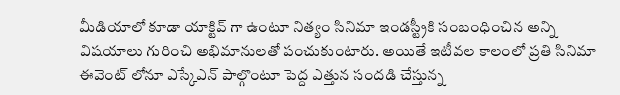మీడియాలో కూడా యాక్టివ్ గా ఉంటూ నిత్యం సినిమా ఇండస్ట్రీకి సంబంధించిన అన్ని విషయాలు గురించి అభిమానులతో పంచుకుంటారు. అయితే ఇటీవల కాలంలో ప్రతి సినిమా ఈవెంట్ లోనూ ఎస్కేఎన్ పాల్గొంటూ పెద్ద ఎత్తున సందడి చేస్తున్న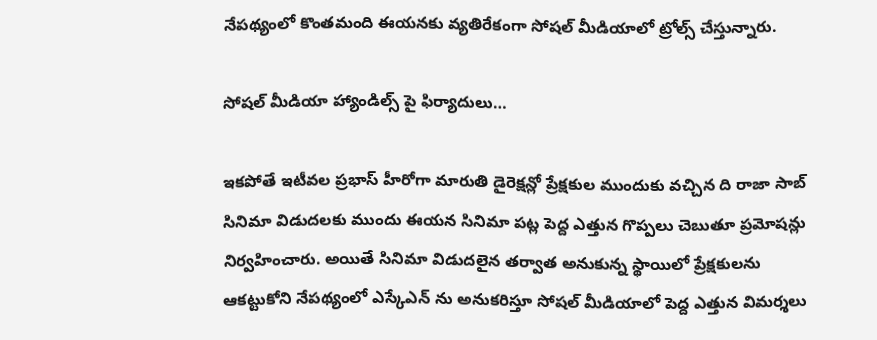నేపథ్యంలో కొంతమంది ఈయనకు వ్యతిరేకంగా సోషల్ మీడియాలో ట్రోల్స్ చేస్తున్నారు.

సోషల్ మీడియా హ్యాండిల్స్ పై ఫిర్యాదులు…

ఇకపోతే ఇటీవల ప్రభాస్ హీరోగా మారుతి డైరెక్షన్లో ప్రేక్షకుల ముందుకు వచ్చిన ది రాజా సాబ్ సినిమా విడుదలకు ముందు ఈయన సినిమా పట్ల పెద్ద ఎత్తున గొప్పలు చెబుతూ ప్రమోషన్లు నిర్వహించారు. అయితే సినిమా విడుదలైన తర్వాత అనుకున్న స్థాయిలో ప్రేక్షకులను ఆకట్టుకోని నేపథ్యంలో ఎస్కేఎన్ ను అనుకరిస్తూ సోషల్ మీడియాలో పెద్ద ఎత్తున విమర్శలు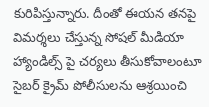కురిపిస్తున్నారు. దీంతో ఈయన తనపై విమర్శలు చేస్తున్న సోషల్ మీడియా హ్యాండిల్స్ పై చర్యలు తీసుకోవాలంటూ సైబర్ క్రైమ్ పోలీసులను ఆశ్రయించి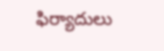ఫిర్యాదులు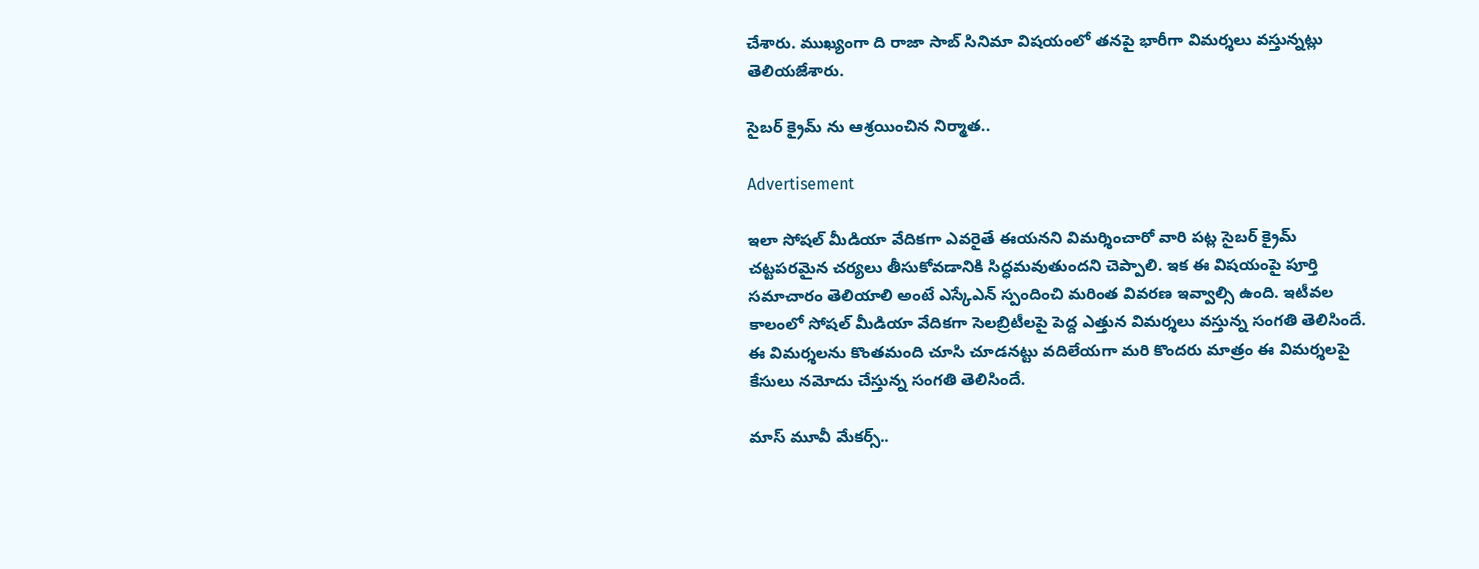చేశారు. ముఖ్యంగా ది రాజా సాబ్ సినిమా విషయంలో తనపై భారీగా విమర్శలు వస్తున్నట్లు తెలియజేశారు.

సైబర్ క్రైమ్ ను ఆశ్రయించిన నిర్మాత..

Advertisement

ఇలా సోషల్ మీడియా వేదికగా ఎవరైతే ఈయనని విమర్శించారో వారి పట్ల సైబర్ క్రైమ్ చట్టపరమైన చర్యలు తీసుకోవడానికి సిద్ధమవుతుందని చెప్పాలి. ఇక ఈ విషయంపై పూర్తి సమాచారం తెలియాలి అంటే ఎస్కేఎన్ స్పందించి మరింత వివరణ ఇవ్వాల్సి ఉంది. ఇటీవల కాలంలో సోషల్ మీడియా వేదికగా సెలబ్రిటీలపై పెద్ద ఎత్తున విమర్శలు వస్తున్న సంగతి తెలిసిందే. ఈ విమర్శలను కొంతమంది చూసి చూడనట్టు వదిలేయగా మరి కొందరు మాత్రం ఈ విమర్శలపై కేసులు నమోదు చేస్తున్న సంగతి తెలిసిందే.

మాస్ మూవీ మేకర్స్..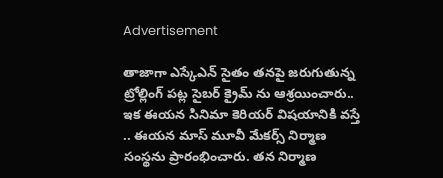Advertisement

తాజాగా ఎస్కేఎన్ సైతం తనపై జరుగుతున్న ట్రోల్లింగ్ పట్ల సైబర్ క్రైమ్ ను ఆశ్రయించారు.. ఇక ఈయన సినిమా కెరియర్ విషయానికి వస్తే .. ఈయన మాస్ మూవీ మేకర్స్ నిర్మాణ సంస్థను ప్రారంభించారు. తన నిర్మాణ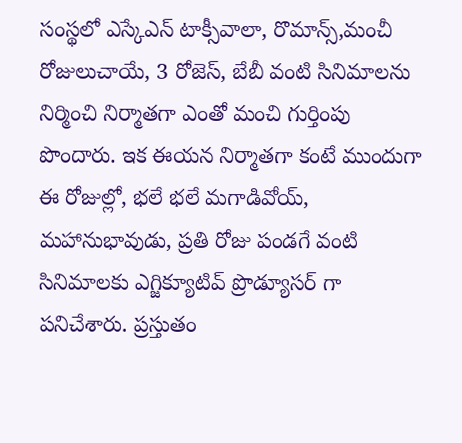సంస్థలో ఎస్కేఎన్ టాక్సీవాలా, రొమాన్స్,మంచీ రోజులుచాయే, 3 రోజెస్, బేబీ వంటి సినిమాలను నిర్మించి నిర్మాతగా ఎంతో మంచి గుర్తింపు పొందారు. ఇక ఈయన నిర్మాతగా కంటే ముందుగా ఈ రోజుల్లో, భలే భలే మగాడివోయ్, మహానుభావుడు, ప్రతి రోజు పండగే వంటి సినిమాలకు ఎగ్జిక్యూటివ్ ప్రొడ్యూసర్ గా పనిచేశారు. ప్రస్తుతం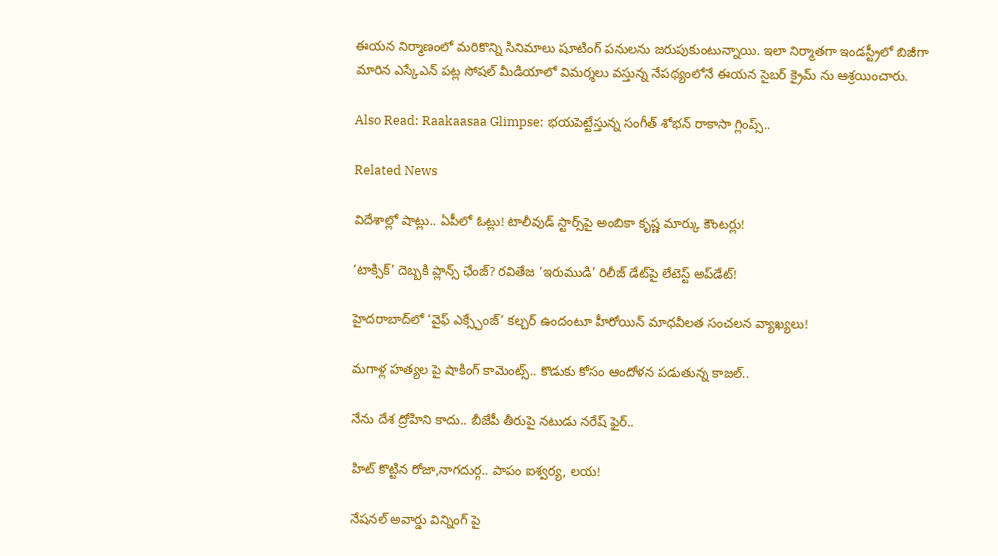ఈయన నిర్మాణంలో మరికొన్ని సినిమాలు షూటింగ్ పనులను జరుపుకుంటున్నాయి. ఇలా నిర్మాతగా ఇండస్ట్రీలో బిజీగా మారిన ఎస్కేఎన్ పట్ల సోషల్ మీడియాలో విమర్శలు వస్తున్న నేపథ్యంలోనే ఈయన సైబర్ క్రైమ్ ను ఆశ్రయించారు.

Also Read: Raakaasaa Glimpse: భయపెట్టేస్తున్న సంగీత్ శోభన్ రాకాసా గ్లింప్స్..

Related News

విదేశాల్లో షాట్లు.. ఏపీలో ఓట్లు! టాలీవుడ్ స్టార్స్‌పై అంబికా కృష్ణ మార్కు కౌంటర్లు!

‘టాక్సిక్’ దెబ్బకి ప్లాన్స్ ఛేంజ్? రవితేజ ‘ఇరుముడి’ రిలీజ్ డేట్‌పై లేటెస్ట్ అప్‌డేట్!

హైదరాబాద్‌లో ‘వైఫ్ ఎక్స్ఛేంజ్’ కల్చర్ ఉందంటూ హీరోయిన్ మాధవీలత సంచలన వ్యాఖ్యలు!

మగాళ్ల హత్యల పై షాకింగ్ కామెంట్స్.. కొడుకు కోసం ఆందోళన పడుతున్న కాజల్..

నేను దేశ ద్రోహిని కాదు.. బీజేపీ తీరుపై నటుడు నరేష్ ఫైర్..

హిట్ కొట్టిన రోజా,నాగదుర్గ.. పాపం ఐశ్వర్య, లయ!

నేషనల్ అవార్డు విన్నింగ్ పై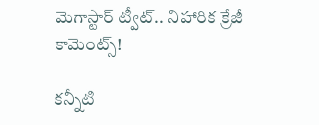మెగాస్టార్ ట్వీట్.. నిహారిక క్రేజీ కామెంట్స్!

కన్నీటి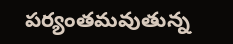పర్యంతమవుతున్న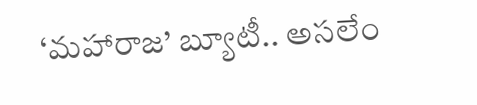‘మహారాజ’ బ్యూటీ.. అసలేం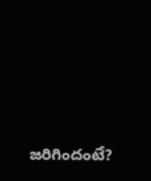జరిగిందంటే?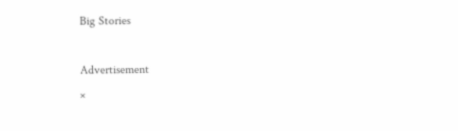Big Stories

Advertisement
×